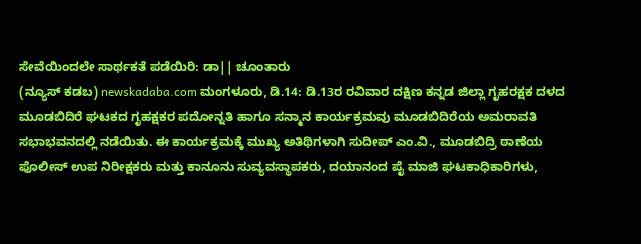ಸೇವೆಯಿಂದಲೇ ಸಾರ್ಥಕತೆ ಪಡೆಯಿರಿ: ಡಾ|| ಚೂಂತಾರು
(ನ್ಯೂಸ್ ಕಡಬ) newskadaba.com ಮಂಗಳೂರು, ಡಿ.14: ಡಿ.13ರ ರವಿವಾರ ದಕ್ಷಿಣ ಕನ್ನಡ ಜಿಲ್ಲಾ ಗೃಹರಕ್ಷಕ ದಳದ ಮೂಡಬಿದಿರೆ ಘಟಕದ ಗೃಹಕ್ಷಕರ ಪದೋನ್ನತಿ ಹಾಗೂ ಸನ್ಮಾನ ಕಾರ್ಯಕ್ರಮವು ಮೂಡಬಿದಿರೆಯ ಅಮರಾವತಿ ಸಭಾಭವನದಲ್ಲಿ ನಡೆಯಿತು. ಈ ಕಾರ್ಯಕ್ರಮಕ್ಕೆ ಮುಖ್ಯ ಅತಿಥಿಗಳಾಗಿ ಸುದೀಪ್ ಎಂ.ವಿ., ಮೂಡಬಿದ್ರಿ ಠಾಣೆಯ ಪೊಲೀಸ್ ಉಪ ನಿರೀಕ್ಷಕರು ಮತ್ತು ಕಾನೂನು ಸುವ್ಯವಸ್ಥಾಪಕರು, ದಯಾನಂದ ಪೈ ಮಾಜಿ ಘಟಕಾಧಿಕಾರಿಗಳು,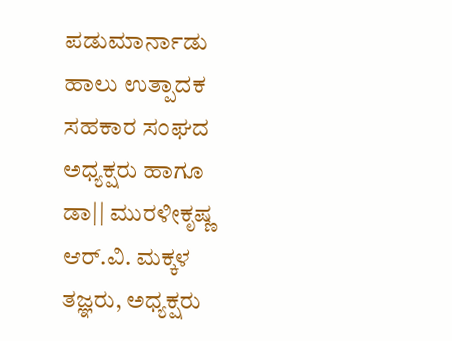ಪಡುಮಾರ್ನಾಡು ಹಾಲು ಉತ್ಪಾದಕ ಸಹಕಾರ ಸಂಘದ ಅಧ್ಯಕ್ಷರು ಹಾಗೂ ಡಾ|| ಮುರಳೀಕೃಷ್ಣ ಆರ್.ವಿ. ಮಕ್ಕಳ ತಜ್ಞರು, ಅಧ್ಯಕ್ಷರು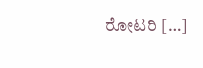ರೋಟರಿ […]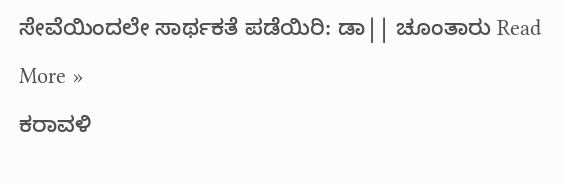ಸೇವೆಯಿಂದಲೇ ಸಾರ್ಥಕತೆ ಪಡೆಯಿರಿ: ಡಾ|| ಚೂಂತಾರು Read More »
ಕರಾವಳಿ